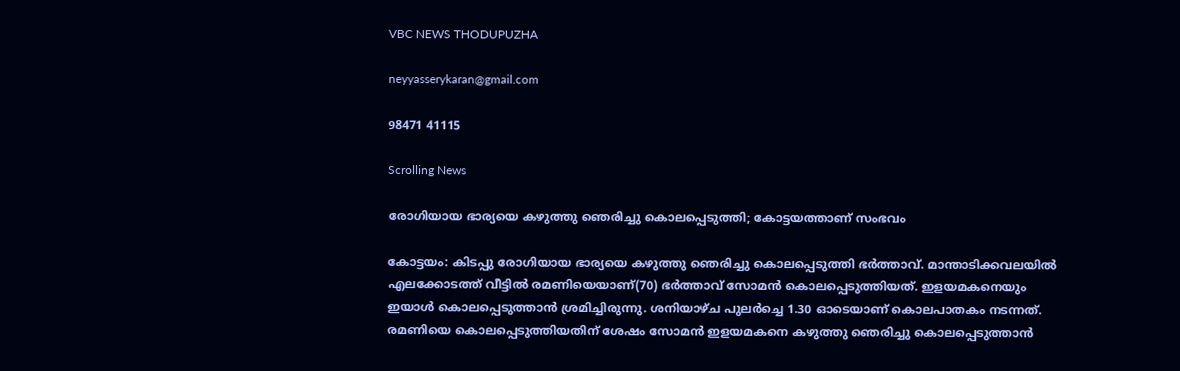VBC NEWS THODUPUZHA

neyyasserykaran@gmail.com

98471 41115

Scrolling News

രോഗിയായ ഭാര്യയെ കഴുത്തു ഞെരിച്ചു കൊലപ്പെടുത്തി; കോട്ടയത്താണ് സംഭവം

കോട്ട‍യം: കിടപ്പു രോഗിയായ ഭാര്യയെ കഴുത്തു ഞെരിച്ചു കൊലപ്പെടുത്തി ഭർത്താവ്. മാന്താടിക്കവലയിൽ എലക്കോടത്ത് വീട്ടിൽ രമണിയെയാണ്(70) ഭർത്താവ് സോമൻ കൊലപ്പെടുത്തിയത്. ഇളയമകനെയും ഇയാൾ കൊലപ്പെടുത്താൻ ശ്രമിച്ചിരുന്നു. ശനിയാഴ്ച പുലർച്ചെ 1.30 ഓടെയാണ് കൊലപാതകം നടന്നത്. രമണിയെ കൊലപ്പെടുത്തിയതിന് ശേഷം സോമൻ ഇളയമകനെ കഴുത്തു ഞെരിച്ചു കൊലപ്പെടുത്താൻ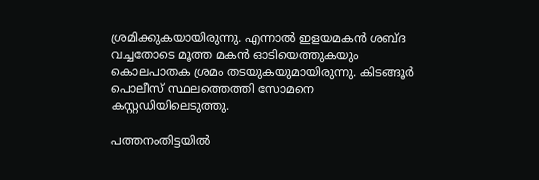ശ്രമിക്കുകയായിരുന്നു. എന്നാൽ ഇളയമകൻ ശബ്ദ വച്ചതോടെ മൂത്ത മകൻ ഓടിയെത്തുകയും കൊലപാതക ശ്രമം തടയുകയുമായിരുന്നു. കിടങ്ങൂർ പൊലീസ് സ്ഥലത്തെത്തി സോമനെ കസ്റ്റഡിയിലെടുത്തു.

പത്തനംതിട്ടയിൽ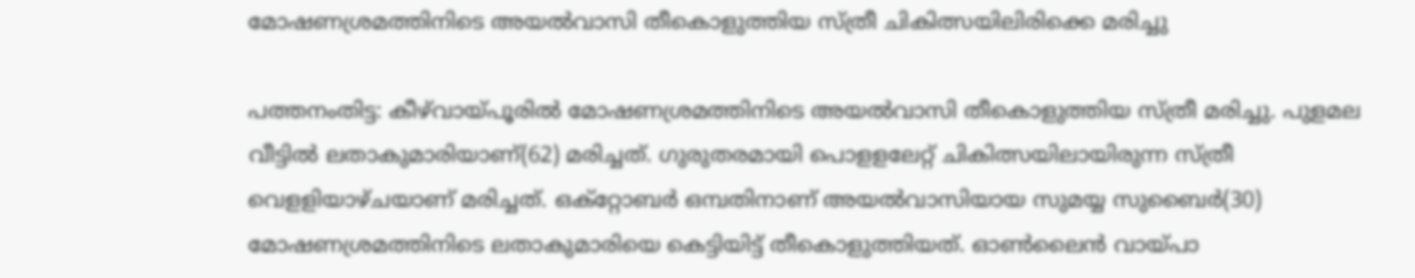മോഷണശ്രമത്തിനിടെ അയൽവാസി തീകൊളുത്തിയ സ്ത്രീ ചികിത്സയിലിരിക്കെ മരിച്ചു

പത്തനംതിട്ട: കീഴ്‌വായ്പൂരിൽ മോഷണശ്രമത്തിനിടെ അയൽവാസി തീകൊളുത്തിയ സ്ത്രീ മരിച്ചു. പുളമല വീട്ടിൽ ലതാകുമാരിയാണ്(62) മരിച്ചത്. ഗുരുതരമായി പൊളളലേറ്റ് ചികിത്സയിലായിരുന്ന സ്ത്രീ വെളളിയാഴ്ചയാണ് മരിച്ചത്. ഒക്റ്റോബർ ഒമ്പതിനാണ് അയൽവാസിയായ സുമയ്യ സുബൈർ(30) മോഷണശ്രമത്തിനിടെ ലതാകുമാരിയെ കെട്ടിയിട്ട് തീകൊളുത്തിയത്. ഓൺലൈൻ വായ്പാ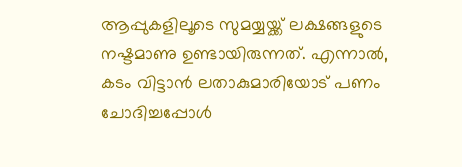ആപ്പുകളിലൂടെ സുമയ്യയ്ക്ക് ലക്ഷങ്ങളുടെ നഷ്ടമാണു ഉണ്ടായിരുന്നത്. എന്നാൽ, കടം വിട്ടാൻ ലതാകുമാരിയോട് പണം ചോദിച്ചപ്പോൾ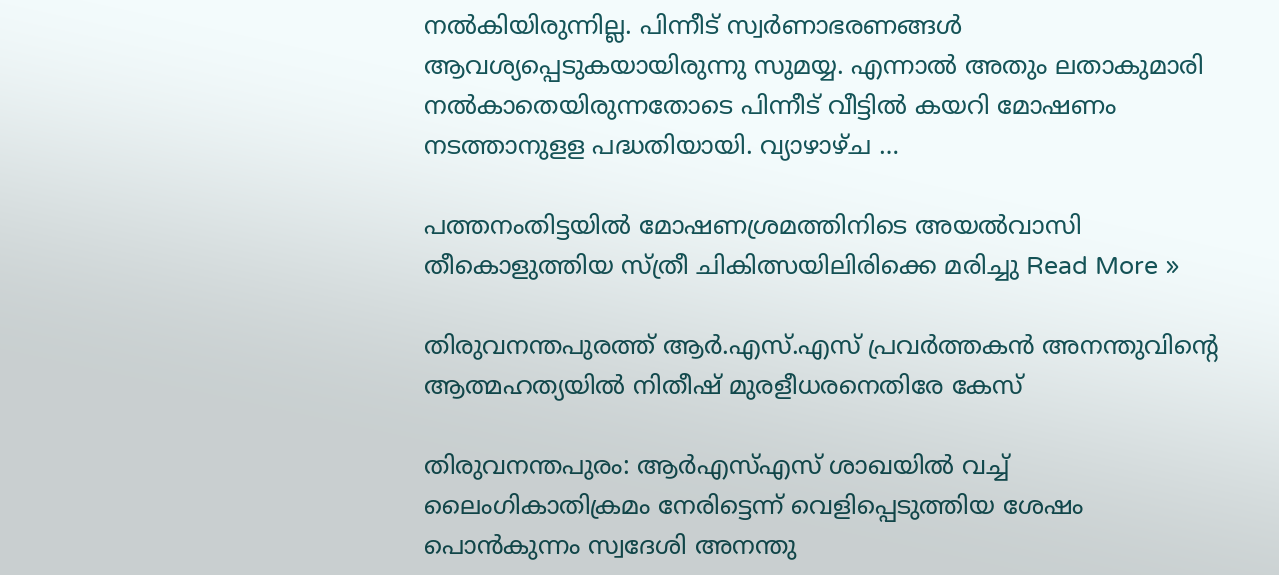നൽകിയിരുന്നില്ല. പിന്നീട് സ്വർണാഭരണങ്ങൾ ആവശ്യപ്പെടുകയായിരുന്നു സുമയ്യ. എന്നാൽ അതും ലതാകുമാരി നൽകാതെയിരുന്നതോടെ പിന്നീട് വീട്ടിൽ കയറി മോഷണം നടത്താനുളള പദ്ധതിയായി. വ്യാഴാഴ്ച …

പത്തനംതിട്ടയിൽ മോഷണശ്രമത്തിനിടെ അയൽവാസി തീകൊളുത്തിയ സ്ത്രീ ചികിത്സയിലിരിക്കെ മരിച്ചു Read More »

തിരുവനന്തപുരത്ത് ആർ.എസ്.എസ് പ്രവർത്തകൻ അനന്തുവിൻ്റെ ആത്മഹത‍്യയിൽ നിതീഷ് മുരളീധരനെതിരേ കേസ്

തിരുവനന്തപുരം: ആർഎസ്എസ് ശാഖയിൽ വച്ച് ലൈംഗികാതിക്രമം നേരിട്ടെന്ന് വെളിപ്പെടുത്തിയ ശേഷം പൊൻകുന്നം സ്വദേശി അനന്തു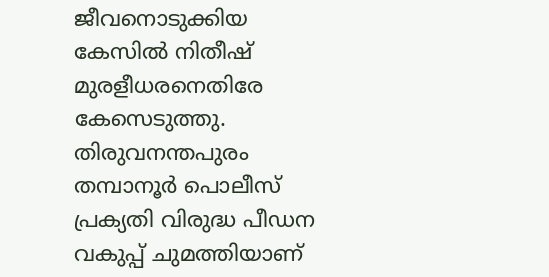ജീവനൊടുക്കിയ കേസിൽ നിതീഷ് മുരളീധരനെതിരേ കേസെടുത്തു. തിരുവനന്തപുരം തമ്പാനൂർ പൊലീസ് പ്രക‍്യതി വിരുദ്ധ പീഡന വകുപ്പ് ചുമത്തിയാണ്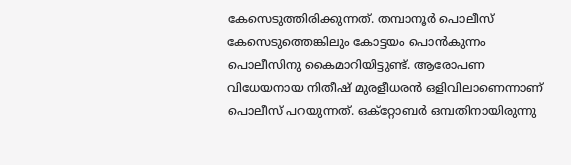കേസെടുത്തിരിക്കുന്നത്. തമ്പാനൂർ പൊലീസ് കേസെടുത്തെങ്കിലും കോട്ടയം പൊൻകുന്നം പൊലീസിനു കൈമാറിയിട്ടുണ്ട്. ആരോപണ വിധേയനായ നിതീഷ് മുരളീധരൻ ഒളിവിലാണെന്നാണ് പൊലീസ് പറ‍യുന്നത്. ഒക്റ്റോബർ ഒമ്പതിനായിരുന്നു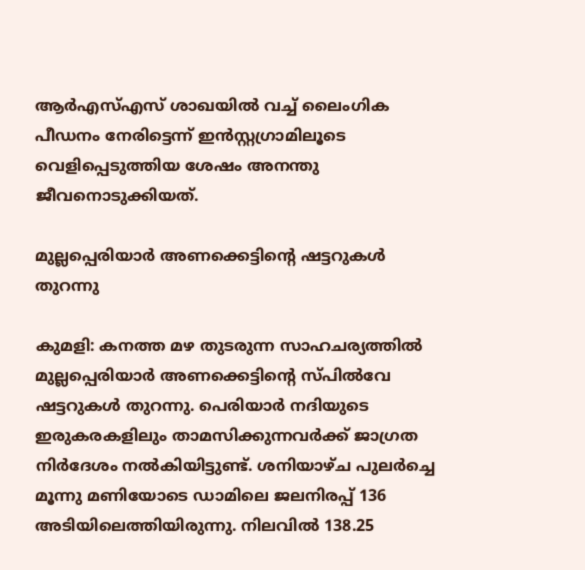ആർഎസ്എസ് ശാഖയിൽ വച്ച് ലൈംഗിക പീഡനം നേരിട്ടെന്ന് ഇൻസ്റ്റഗ്രാമിലൂടെ വെളിപ്പെടുത്തിയ ശേഷം അനന്തു ജീവനൊടുക്കിയത്.

മുല്ലപ്പെരിയാർ അണക്കെട്ടിൻ്റെ ഷട്ടറുകൾ തുറന്നു

കുമളി: കനത്ത മഴ തുടരുന്ന സാഹചര‍്യത്തിൽ മുല്ലപ്പെരിയാർ അണക്കെട്ടിൻ്റെ സ്പിൽവേ ഷട്ടറുകൾ തുറന്നു. പെരിയാർ നദിയുടെ ഇരുകരകളിലും താമസിക്കുന്നവർക്ക് ജാഗ്രത നിർദേശം നൽകിയിട്ടുണ്ട്. ശനിയാഴ്ച പുലർച്ചെ മൂന്നു മണിയോടെ ഡാമിലെ ജലനിരപ്പ് 136 അടിയിലെത്തിയിരുന്നു. നിലവിൽ 138.25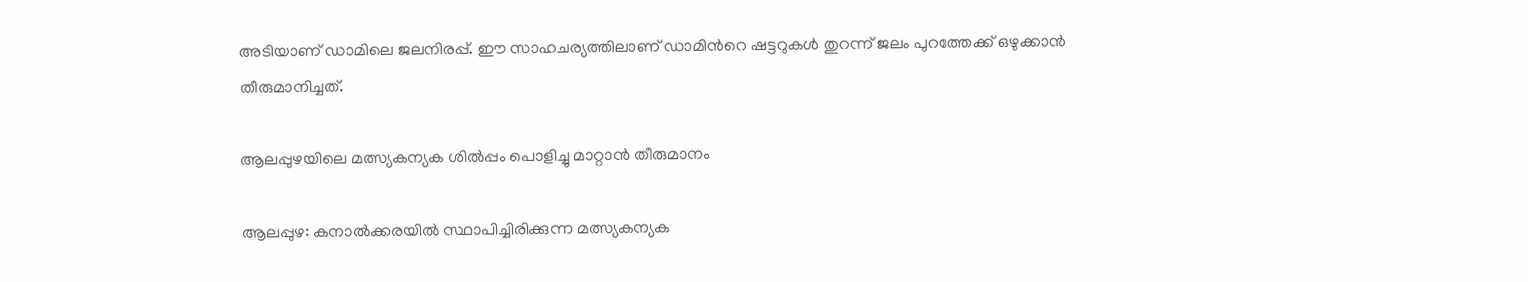അടിയാണ് ഡാമിലെ ജലനിരപ്പ്. ഈ സാഹചര‍്യത്തിലാണ് ഡാമിൻറെ ഷട്ടറുകൾ തുറന്ന് ജലം പുറത്തേക്ക് ഒഴുക്കാൻ തീരുമാനിച്ചത്.

ആലപ്പുഴയിലെ മത്സ്യകന്യക ശിൽപ്പം പൊളിച്ചു മാറ്റാൻ തീരുമാനം

ആലപ്പുഴ: കനാൽക്കരയിൽ സ്ഥാപിച്ചിരിക്കുന്ന മത്സ്യകന്യക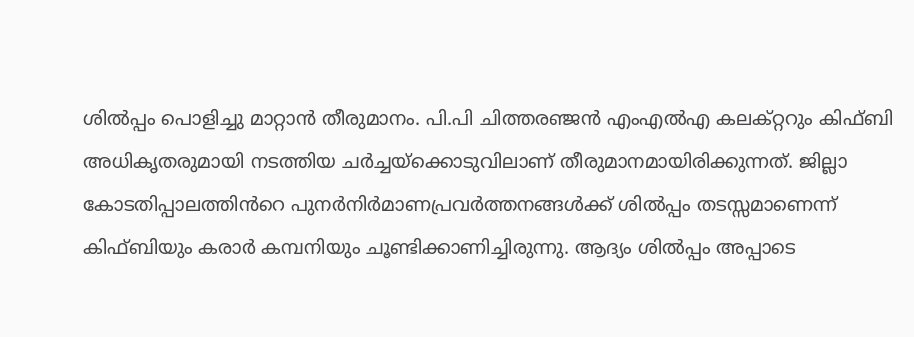ശിൽപ്പം പൊളിച്ചു മാറ്റാൻ തീരുമാനം. പി.പി ചിത്തരഞ്ജൻ എംഎൽഎ കലക്റ്ററും കിഫ്ബി അധികൃതരുമായി നടത്തിയ ചർച്ചയ്ക്കൊടുവിലാണ് തീരുമാനമായിരിക്കുന്നത്. ജില്ലാ കോടതിപ്പാലത്തിൻറെ പുനർനിർമാണപ്രവർത്തനങ്ങൾക്ക് ശിൽപ്പം തടസ്സമാണെന്ന് കിഫ്ബിയും കരാർ കമ്പനിയും ചൂണ്ടിക്കാണിച്ചിരുന്നു. ആദ്യം ശിൽപ്പം അപ്പാടെ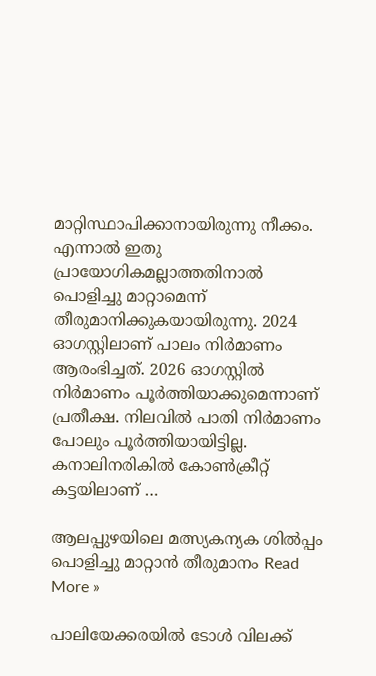മാറ്റിസ്ഥാപിക്കാനായിരുന്നു നീക്കം. എന്നാൽ ഇതു പ്രായോഗികമല്ലാത്തതിനാൽ പൊളിച്ചു മാറ്റാമെന്ന് തീരുമാനിക്കുകയായിരുന്നു. 2024 ഓഗസ്റ്റിലാണ് പാലം നിർമാണം ആരംഭിച്ചത്. 2026 ഓഗസ്റ്റിൽ നിർമാണം പൂർത്തിയാക്കുമെന്നാണ് പ്രതീക്ഷ. നിലവിൽ പാതി നിർമാണം പോലും പൂർത്തിയായിട്ടില്ല. കനാലിനരികിൽ കോൺക്രീറ്റ് കട്ടയിലാണ് …

ആലപ്പുഴയിലെ മത്സ്യകന്യക ശിൽപ്പം പൊളിച്ചു മാറ്റാൻ തീരുമാനം Read More »

പാലിയേക്കരയിൽ ടോൾ വിലക്ക്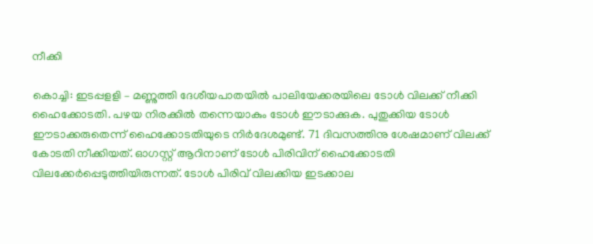നീക്കി

കൊച്ചി: ഇടപ്പളളി – മണ്ണുത്തി ദേശീയപാതയിൽ പാലിയേക്കരയിലെ ടോൾ വിലക്ക് നീക്കി ഹൈക്കോടതി. പഴയ നിരക്കിൽ തന്നെയാകും ടോൾ ഈടാക്കുക. പുതുക്കിയ ടോൾ ഈടാക്കരുതെന്ന് ഹൈക്കോടതിയുടെ നിർദേശമുണ്ട്. 71 ദിവസത്തിനു ശേഷമാണ് വിലക്ക് കോടതി നീക്കിയത്. ഓഗസ്റ്റ് ആറിനാണ് ടോൾ പിരിവിന് ഹൈക്കോടതി വിലക്കേർപ്പെടുത്തിയിരുന്നത്. ടോൾ പിരിവ് വിലക്കിയ ഇടക്കാല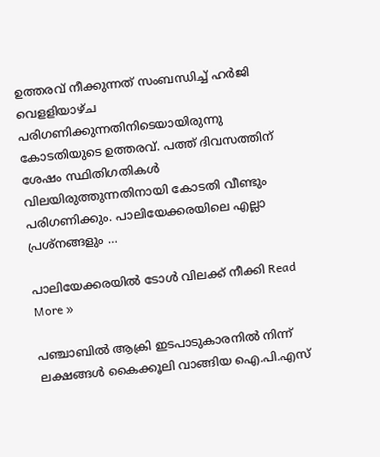ഉത്തരവ് നീക്കുന്നത് സംബന്ധിച്ച് ഹർജി വെളളിയാഴ്ച പരിഗണിക്കുന്നതിനിടെയായിരുന്നു കോടതിയുടെ ഉത്തരവ്. പത്ത് ദിവസത്തിന് ശേഷം സ്ഥിതിഗതികൾ വിലയിരുത്തുന്നതിനായി കോടതി വീണ്ടും പരിഗണിക്കും. പാലിയേക്കരയിലെ എല്ലാ പ്രശ്നങ്ങളും …

പാലിയേക്കരയിൽ ടോൾ വിലക്ക് നീക്കി Read More »

പഞ്ചാബിൽ ആക്രി ഇടപാടുകാരനിൽ നിന്ന് ലക്ഷങ്ങൾ കൈക്കൂലി വാങ്ങിയ ഐ.പി.എസ്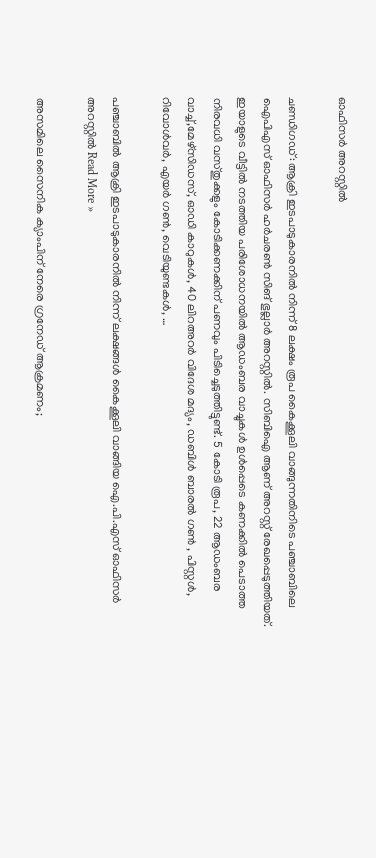ഓഫിസർ അറസ്റ്റിൽ

ചണ്ഡിഗഡ്: ആക്രി ഇടപാടുകാരനിൽ നിന്ന് 8 ലക്ഷം രൂപ കൈക്കൂലി വാങ്ങുന്നതിനിടെ പഞ്ചാബിലെ ഐപിഎസ് ഓഫിസർ ഹർചരൺ സിങ് ഭുല്ലാർ അറസ്റ്റിൽ. സിബിഐ ആണ് അറസ്റ്റ് രേഖപ്പെടുത്തിയത്. ഇയാളുടെ വീട്ടിൽ നടത്തിയ പരിശോധനയിൽ ആഡംബര വാച്ചുകൾ ഉൾപ്പെടെ കണക്കിൽ പെടാത്ത നിരവധി വസ്തുക്കളും കോടിക്കണക്കിന് പണവും പിടിച്ചെടുത്തിട്ടുണ്ട്. 5 കോടി രൂപ, 22 ആഡംബര വാച്ച്,മേഴ്സിഡസ്, ഓഡി കാറുകൾ, 40 ലിറഅറർ വിദേശ മദ്യം, ഡബിൾ ബാരൽ ഗൺ , പിസ്റ്റൾ, റിവോൾവ‌ർ, എയർ ഗൺ, വെടിയുണ്ടകൾ, …

പഞ്ചാബിൽ ആക്രി ഇടപാടുകാരനിൽ നിന്ന് ലക്ഷങ്ങൾ കൈക്കൂലി വാങ്ങിയ ഐ.പി.എസ് ഓഫിസർ അറസ്റ്റിൽ Read More »

അസമിലെ സൈനിക ക്യാംപിന് നേരെ ഗ്രനേഡ് ആക്രമണം;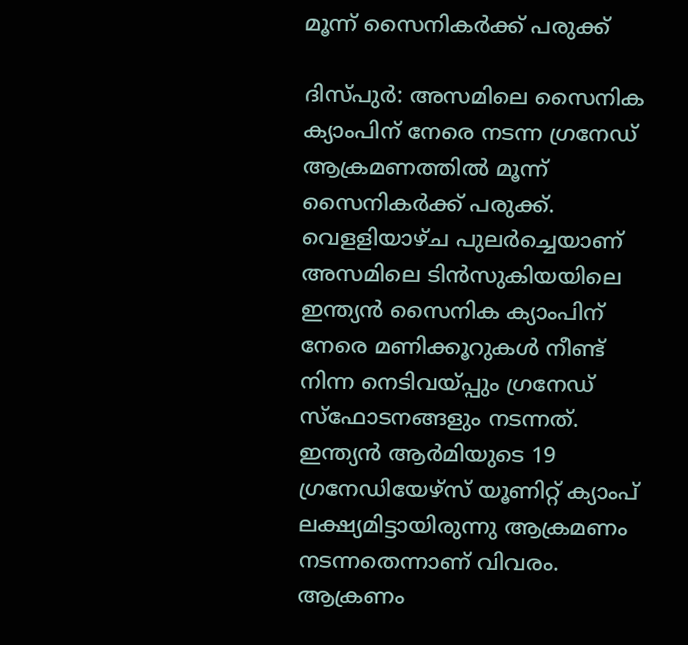മൂന്ന് സൈനികർക്ക് പരുക്ക്

ദിസ്പുർ: അസമിലെ സൈനിക ക്യാംപിന് നേരെ നടന്ന ഗ്രനേഡ് ആക്രമണത്തിൽ മൂന്ന് സൈനികർക്ക് പരുക്ക്. വെളളിയാഴ്ച പുലർച്ചെയാണ് അസമിലെ ടിൻസുകിയയിലെ ഇന്ത്യൻ സൈനിക ക്യാംപിന് നേരെ മണിക്കൂറുകൾ നീണ്ട് നിന്ന നെടിവയ്പ്പും ഗ്രനേഡ് സ്ഫോടനങ്ങളും നടന്നത്. ഇന്ത്യൻ ആർമിയുടെ 19 ഗ്രനേഡിയേഴ്സ് യൂണിറ്റ് ക്യാംപ് ലക്ഷ്യമിട്ടായിരുന്നു ആക്രമണം നടന്നതെന്നാണ് വിവരം. ആക്രണം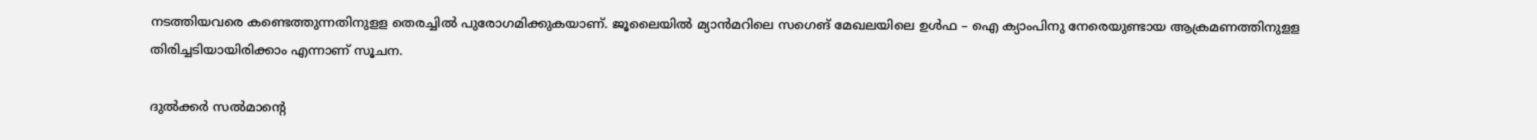നടത്തിയവരെ കണ്ടെത്തുന്നതിനുളള തെരച്ചിൽ പുരോഗമിക്കുകയാണ്. ജൂലൈയിൽ മ്യാൻമറിലെ സഗെങ് മേഖലയിലെ ഉൾഫ – ഐ ക്യാംപിനു നേരെയുണ്ടായ ആക്രമണത്തിനുളള തിരിച്ചടിയായിരിക്കാം എന്നാണ് സൂചന.

ദുൽക്കർ സൽമാൻ്റെ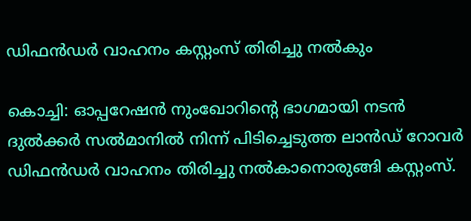ഡിഫൻഡർ വാഹനം കസ്റ്റംസ് തിരിച്ചു നൽകും

കൊച്ചി: ഓപ്പറേഷൻ നുംഖോറിൻ്റെ ഭാഗമായി നടൻ ദുൽക്കർ സൽമാനിൽ നിന്ന് പിടിച്ചെടുത്ത ലാൻഡ് റോവർ ഡിഫൻഡർ വാഹനം തിരിച്ചു നൽകാനൊരുങ്ങി കസ്റ്റംസ്.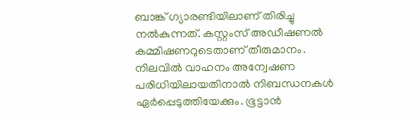ബാങ്ക് ഗ‍്യാരണ്ടിയിലാണ് തിരിച്ചു നൽകുന്നത്. കസ്റ്റംസ് അഡീഷണൽ കമ്മിഷണറുടെതാണ് തീരുമാനം. നിലവിൽ വാഹനം അന്വേഷണ പരിധിയിലായതിനാൽ നിബന്ധനകൾ ഏർപ്പെടുത്തിയേക്കും. ഭൂട്ടാൻ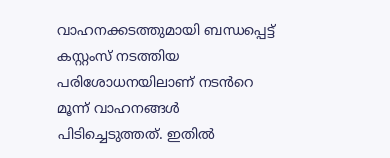വാഹനക്കടത്തുമായി ബന്ധപ്പെട്ട് കസ്റ്റംസ് നടത്തിയ പരിശോധനയിലാണ് നടൻറെ മൂന്ന് വാഹനങ്ങൾ പിടിച്ചെടുത്തത്. ഇതിൽ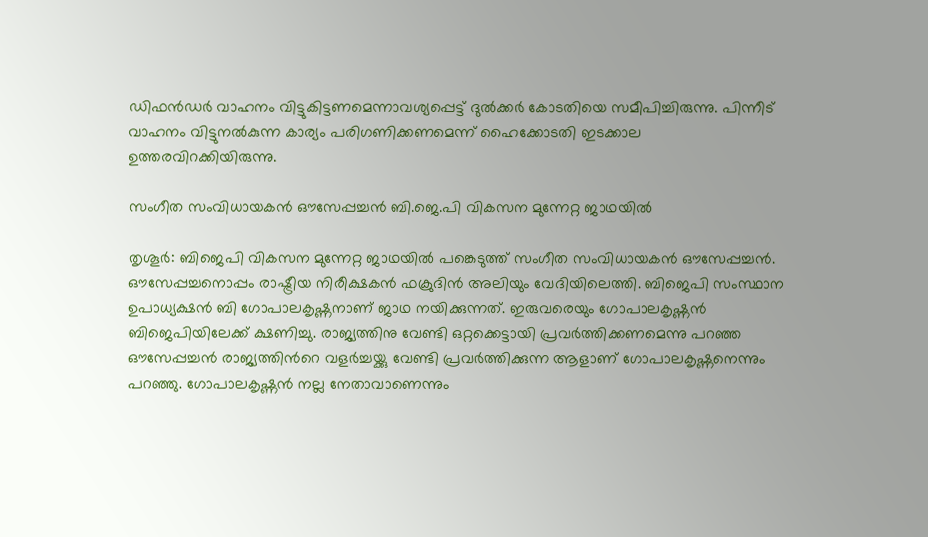ഡിഫൻഡർ വാഹനം വിട്ടുകിട്ടണമെന്നാവശ‍്യപ്പെട്ട് ദുൽക്കർ കോടതിയെ സമീപിച്ചിരുന്നു. പിന്നീട് വാഹനം വിട്ടുനൽകുന്ന കാര‍്യം പരിഗണിക്കണമെന്ന് ഹൈക്കോടതി ഇടക്കാല ഉത്തരവിറക്കിയിരുന്നു.

സംഗീത സംവിധായകൻ ഔസേപ്പച്ചൻ ബി.ജെ.പി വികസന മുന്നേറ്റ ജാഥയിൽ

തൃശൂർ: ബിജെപി വികസന മുന്നേറ്റ ജാഥയിൽ പങ്കെടുത്ത് സംഗീത സംവിധായകൻ ഔസേപ്പച്ചൻ. ഔസേപ്പച്ചനൊപ്പം രാഷ്ട്രീയ നിരീക്ഷകൻ ഫക്രുദിൻ അലിയും വേദിയിലെത്തി. ബിജെപി സംസ്ഥാന ഉപാധ‍്യക്ഷൻ ബി ഗോപാലകൃഷ്ണനാണ് ജാഥ നയിക്കുന്നത്. ഇരുവരെയും ഗോപാലകൃഷ്ണൻ ബിജെപിയിലേക്ക് ക്ഷണിച്ചു. രാജ‍്യത്തിനു വേണ്ടി ഒറ്റക്കെട്ടായി പ്രവർത്തിക്കണമെന്നു പറഞ്ഞ ഔസേപ്പച്ചൻ രാജ‍്യത്തിൻറെ വളർച്ചയ്ക്കു വേണ്ടി പ്രവർത്തിക്കുന്ന ആളാണ് ഗോപാലകൃഷ്ണനെന്നും പറഞ്ഞു. ഗോപാലകൃഷ്ണൻ നല്ല നേതാവാണെന്നും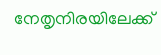നേതൃനിരയിലേക്ക്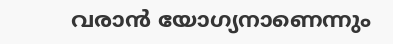വരാൻ യോഗ‍്യനാണെന്നും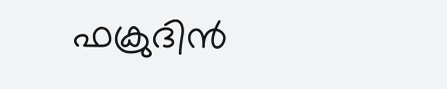ഫക്രുദിൻ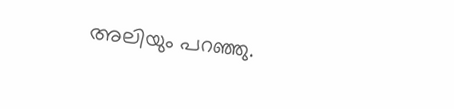അലിയും പറഞ്ഞു.